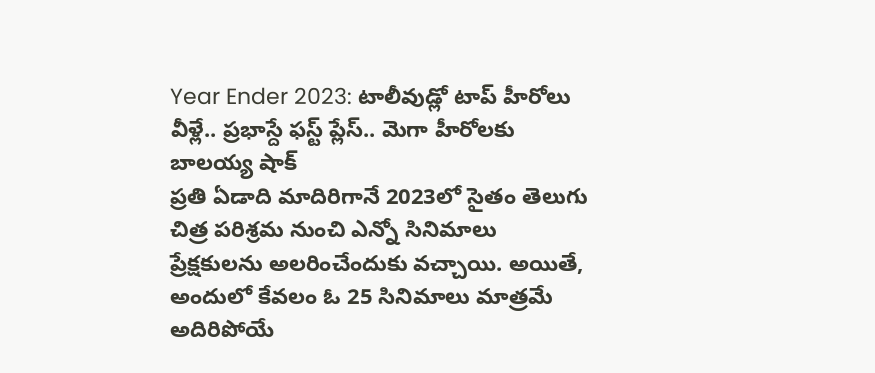Year Ender 2023: టాలీవుడ్లో టాప్ హీరోలు వీళ్లే.. ప్రభాస్దే ఫస్ట్ ప్లేస్.. మెగా హీరోలకు బాలయ్య షాక్
ప్రతి ఏడాది మాదిరిగానే 2023లో సైతం తెలుగు చిత్ర పరిశ్రమ నుంచి ఎన్నో సినిమాలు ప్రేక్షకులను అలరించేందుకు వచ్చాయి. అయితే, అందులో కేవలం ఓ 25 సినిమాలు మాత్రమే అదిరిపోయే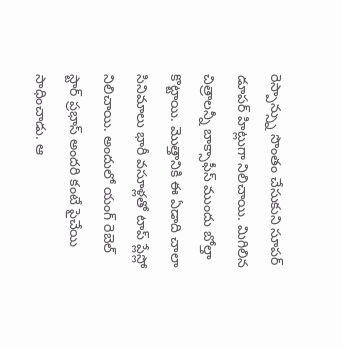రెస్పాన్స్ను సొంతం చేసుకుని సూపర్ డూపర్ హిట్లుగా నిలిచాయి. మిగిలిన చిత్రాలన్నీ బాక్సాఫీస్ ముందు బోల్తా కొట్టాయి. మొత్తానికి ఈ ఏడాది చాలా సినిమాలు భారీ వసూళ్లతో టాప్ ప్లేస్లో నిలిచాయి. అందులో యంగ్ రెబెల్ స్టార్ ప్రభాస్ అందరి కంటే పైచేయి సాధించాడు. ఆ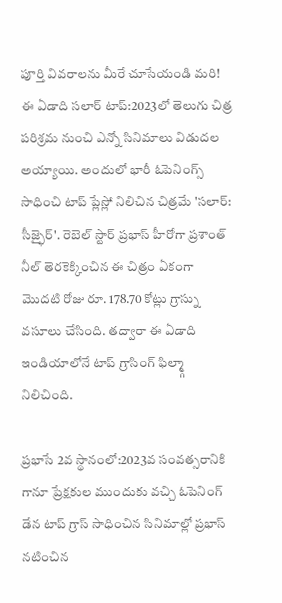పూర్తి వివరాలను మీరే చూసేయండి మరి!
ఈ ఏడాది సలార్ టాప్:2023లో తెలుగు చిత్ర పరిశ్రమ నుంచి ఎన్నో సినిమాలు విడుదల అయ్యాయి. అందులో భారీ ఓపెనింగ్స్ సాధించి టాప్ ప్లేస్లో నిలిచిన చిత్రమే 'సలార్: సీజ్ఫైర్'. రెబెల్ స్టార్ ప్రభాస్ హీరోగా ప్రశాంత్ నీల్ తెరకెక్కించిన ఈ చిత్రం ఏకంగా మొదటి రోజు రూ. 178.70 కోట్లు గ్రాస్ను వసూలు చేసింది. తద్వారా ఈ ఏడాది ఇండియాలోనే టాప్ గ్రాసింగ్ ఫిల్మ్గా నిలిచింది.

ప్రభాసే 2వ స్థానంలో:2023వ సంవత్సరానికి గానూ ప్రేక్షకుల ముందుకు వచ్చి ఓపెనింగ్ డేన టాప్ గ్రాస్ సాధించిన సినిమాల్లో ప్రభాస్ నటించిన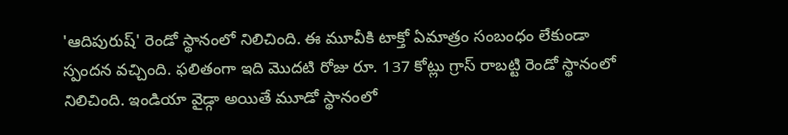'ఆదిపురుష్' రెండో స్థానంలో నిలిచింది. ఈ మూవీకి టాక్తో ఏమాత్రం సంబంధం లేకుండా స్పందన వచ్చింది. ఫలితంగా ఇది మొదటి రోజు రూ. 137 కోట్లు గ్రాస్ రాబట్టి రెండో స్థానంలో నిలిచింది. ఇండియా వైడ్గా అయితే మూడో స్థానంలో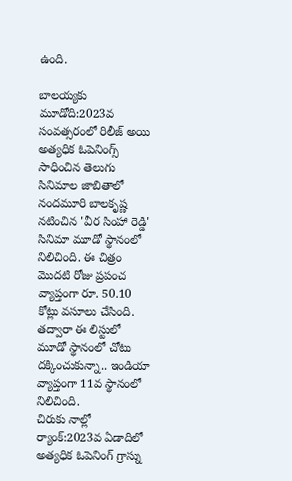ఉంది.

బాలయ్యకు మూడోది:2023వ సంవత్సరంలో రిలీజ్ అయి అత్యధిక ఓపెనింగ్స్ సాధించిన తెలుగు సినిమాల జాబితాలో నందమూరి బాలకృష్ణ నటించిన 'వీర సింహా రెడ్డి' సినిమా మూడో స్థానంలో నిలిచింది. ఈ చిత్రం మొదటి రోజు ప్రపంచ వ్యాప్తంగా రూ. 50.10 కోట్లు వసూలు చేసింది. తద్వారా ఈ లిస్టులో మూడో స్థానంలో చోటు దక్కించుకున్నా.. ఇండియా వ్యాప్తంగా 11వ స్థానంలో నిలిచింది.
చిరుకు నాల్లో ర్యాంక్:2023వ ఏడాదిలో అత్యధిక ఓపెనింగ్ గ్రాస్ను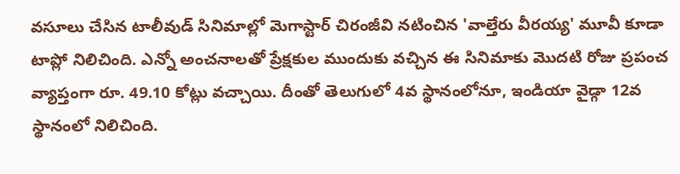వసూలు చేసిన టాలీవుడ్ సినిమాల్లో మెగాస్టార్ చిరంజీవి నటించిన 'వాల్తేరు వీరయ్య' మూవీ కూడా టాప్లో నిలిచింది. ఎన్నో అంచనాలతో ప్రేక్షకుల ముందుకు వచ్చిన ఈ సినిమాకు మొదటి రోజు ప్రపంచ వ్యాప్తంగా రూ. 49.10 కోట్లు వచ్చాయి. దీంతో తెలుగులో 4వ స్థానంలోనూ, ఇండియా వైడ్గా 12వ స్థానంలో నిలిచింది.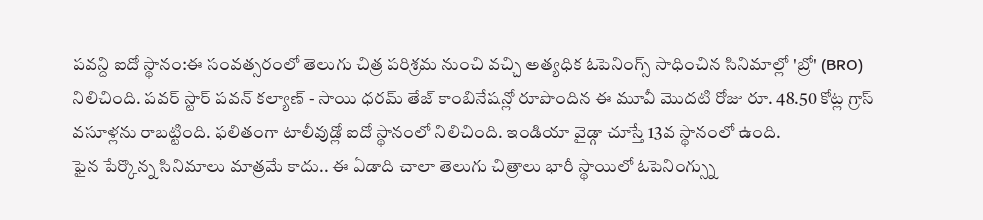పవన్ది ఐదో స్థానం:ఈ సంవత్సరంలో తెలుగు చిత్ర పరిశ్రమ నుంచి వచ్చి అత్యధిక ఓపెనింగ్స్ సాధించిన సినిమాల్లో 'బ్రో' (BRO) నిలిచింది. పవర్ స్టార్ పవన్ కల్యాణ్ - సాయి ధరమ్ తేజ్ కాంబినేషన్లో రూపొందిన ఈ మూవీ మొదటి రోజు రూ. 48.50 కోట్ల గ్రాస్ వసూళ్లను రాబట్టింది. ఫలితంగా టాలీవుడ్లో ఐదో స్థానంలో నిలిచింది. ఇండియా వైడ్గా చూస్తే 13వ స్థానంలో ఉంది.
ఫైన పేర్కొన్న సినిమాలు మాత్రమే కాదు.. ఈ ఏడాది చాలా తెలుగు చిత్రాలు భారీ స్థాయిలో ఓపెనింగ్స్ను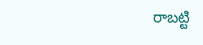రాబట్టి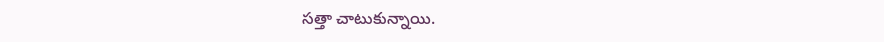సత్తా చాటుకున్నాయి.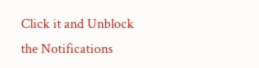Click it and Unblock the Notifications